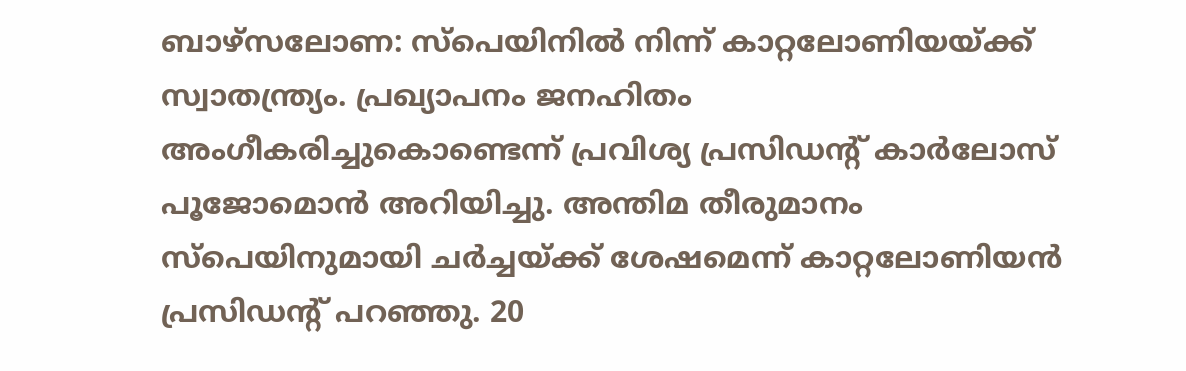ബാഴ്സലോണ: സ്പെയിനില്‍ നിന്ന് കാറ്റലോണിയയ്ക്ക് സ്വാതന്ത്ര്യം. പ്രഖ്യാപനം ജനഹിതം അംഗീകരിച്ചുകൊണ്ടെന്ന് പ്രവിശ്യ പ്രസിഡന്‍റ് കാര്‍ലോസ് പൂജോമൊന്‍ അറിയിച്ചു. അന്തിമ തീരുമാനം സ്‌പെയിനുമായി ചര്‍ച്ചയ്‌ക്ക് ശേഷമെന്ന് കാറ്റലോണിയന്‍ പ്രസിഡന്‍റ് പറഞ്ഞു‍. 20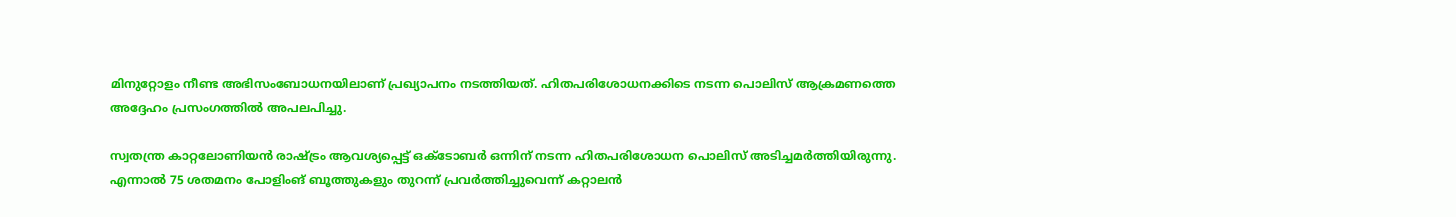മിനുറ്റോളം നീണ്ട അഭിസംബോധനയിലാണ് പ്രഖ്യാപനം നടത്തിയത്. ഹിതപരിശോധനക്കിടെ നടന്ന പൊലിസ് ആക്രമണത്തെ അദ്ദേഹം പ്രസംഗത്തില്‍ അപലപിച്ചു.

സ്വതന്ത്ര കാറ്റലോണിയന്‍ രാഷ്ട്രം ആവശ്യപ്പെട്ട് ഒക്ടോബര്‍ ഒന്നിന് നടന്ന ഹിതപരിശോധന പൊലിസ് അടിച്ചമര്‍ത്തിയിരുന്നു. എന്നാല്‍ 75 ശതമനം പോളിംങ് ബൂത്തുകളും തുറന്ന് പ്രവര്‍ത്തിച്ചുവെന്ന് കറ്റാലന്‍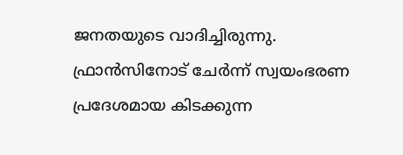ജനതയുടെ വാദിച്ചിരുന്നു. ഫ്രാന്‍സിനോട് ചേര്‍ന്ന് സ്വയംഭരണ പ്രദേശമായ കിടക്കുന്ന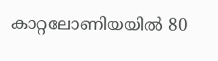കാറ്റലോണിയയില്‍ 80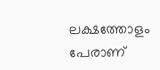ലക്ഷത്തോളം പേരാണ്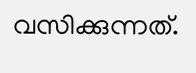വസിക്കുന്നത്.